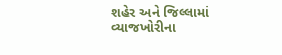શહેર અને જિલ્લામાં વ્યાજખોરીના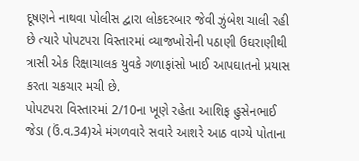દૂષણને નાથવા પોલીસ દ્વારા લોકદરબાર જેવી ઝુંબેશ ચાલી રહી છે ત્યારે પોપટપરા વિસ્તારમાં વ્યાજખોરોની પઠાણી ઉઘરાણીથી ત્રાસી એક રિક્ષાચાલક યુવકે ગળાફાંસો ખાઈ આપઘાતનો પ્રયાસ કરતા ચકચાર મચી છે.
પોપટપરા વિસ્તારમાં 2/10ના ખૂણે રહેતા આશિફ હુસેનભાઈ જેડા (ઉં.વ.34)એ મંગળવારે સવારે આશરે આઠ વાગ્યે પોતાના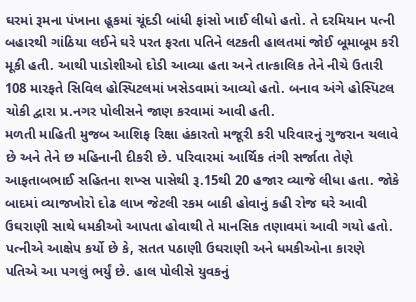ઘરમાં રૂમના પંખાના હૂકમાં ચૂંદડી બાંધી ફાંસો ખાઈ લીધો હતો. તે દરમિયાન પત્ની બહારથી ગાંઠિયા લઈને ઘરે પરત ફરતા પતિને લટકતી હાલતમાં જોઈ બૂમાબૂમ કરી મૂકી હતી. આથી પાડોશીઓ દોડી આવ્યા હતા અને તાત્કાલિક તેને નીચે ઉતારી 108 મારફતે સિવિલ હોસ્પિટલમાં ખસેડવામાં આવ્યો હતો. બનાવ અંગે હોસ્પિટલ ચોકી દ્વારા પ્ર.નગર પોલીસને જાણ કરવામાં આવી હતી.
મળતી માહિતી મુજબ આશિફ રિક્ષા હંકારતો મજૂરી કરી પરિવારનું ગુજરાન ચલાવે છે અને તેને છ મહિનાની દીકરી છે. પરિવારમાં આર્થિક તંગી સર્જાતા તેણે આફતાબભાઈ સહિતના શખ્સ પાસેથી રૂ.15થી 20 હજાર વ્યાજે લીધા હતા. જોકે બાદમાં વ્યાજખોરો દોઢ લાખ જેટલી રકમ બાકી હોવાનું કહી રોજ ઘરે આવી ઉઘરાણી સાથે ધમકીઓ આપતા હોવાથી તે માનસિક તણાવમાં આવી ગયો હતો.
પત્નીએ આક્ષેપ કર્યો છે કે, સતત પઠાણી ઉઘરાણી અને ધમકીઓના કારણે પતિએ આ પગલું ભર્યું છે. હાલ પોલીસે યુવકનું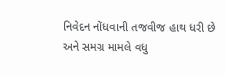નિવેદન નોંધવાની તજવીજ હાથ ધરી છે અને સમગ્ર મામલે વધુ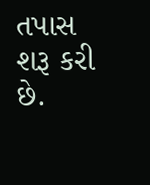તપાસ શરૂ કરી છે.